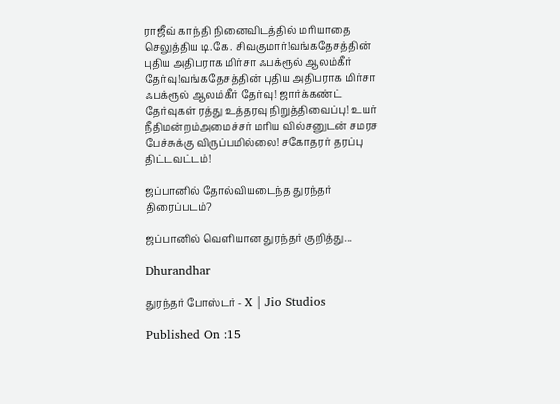ராஜீவ் காந்தி நினைவிடத்தில் மரியாதை செலுத்திய டி.கே. சிவகுமார்!வங்கதேசத்தின் புதிய அதிபராக மிர்சா ஃபக்ரூல் ஆலம்கீர் தேர்வு!வங்கதேசத்தின் புதிய அதிபராக மிர்சா ஃபக்ரூல் ஆலம்கீர் தேர்வு! ஜார்க்கண்ட் தேர்வுகள் ரத்து உத்தரவு நிறுத்திவைப்பு! உயர் நீதிமன்றம்அமைச்சர் மரிய வில்சனுடன் சமரச பேச்சுக்கு விருப்பமில்லை! சகோதரர் தரப்பு திட்டவட்டம்!

ஜப்பானில் தோல்வியடைந்த துரந்தர் திரைப்படம்?

ஜப்பானில் வெளியான துரந்தர் குறித்து...

Dhurandhar

துரந்தர் போஸ்டர் - X | Jio Studios

Published On :15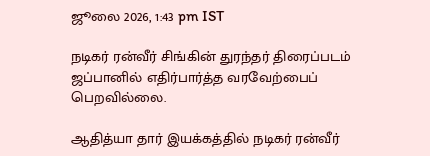ஜூலை 2026, 1:43 pm IST

நடிகர் ரன்வீர் சிங்கின் துரந்தர் திரைப்படம் ஜப்பானில் எதிர்பார்த்த வரவேற்பைப் பெறவில்லை.

ஆதித்யா தார் இயக்கத்தில் நடிகர் ரன்வீர்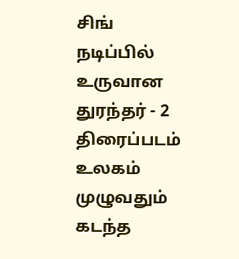சிங் நடிப்பில் உருவான துரந்தர் - 2 திரைப்படம் உலகம் முழுவதும் கடந்த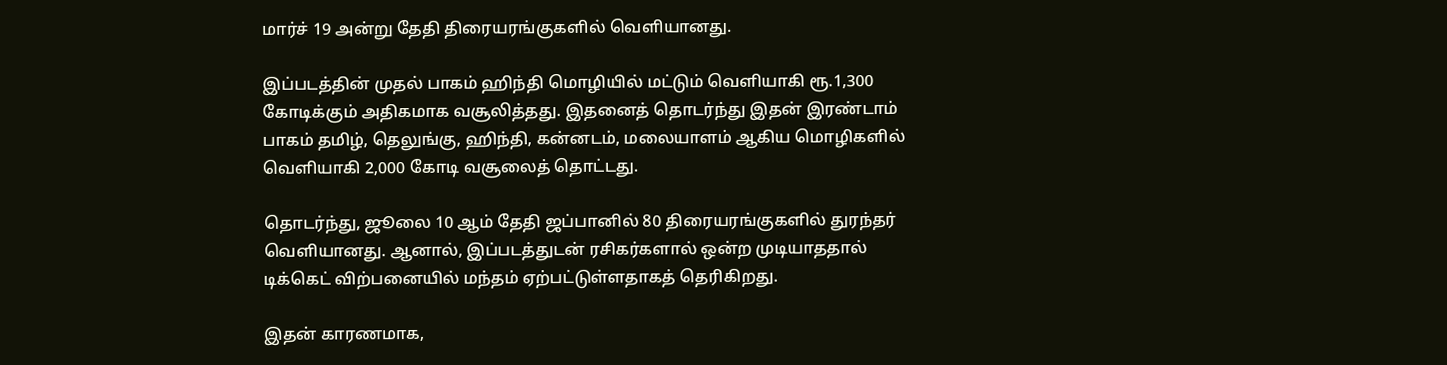மார்ச் 19 அன்று தேதி திரையரங்குகளில் வெளியானது.

இப்படத்தின் முதல் பாகம் ஹிந்தி மொழியில் மட்டும் வெளியாகி ரூ.1,300 கோடிக்கும் அதிகமாக வசூலித்தது. இதனைத் தொடர்ந்து இதன் இரண்டாம் பாகம் தமிழ், தெலுங்கு, ஹிந்தி, கன்னடம், மலையாளம் ஆகிய மொழிகளில் வெளியாகி 2,000 கோடி வசூலைத் தொட்டது.

தொடர்ந்து, ஜூலை 10 ஆம் தேதி ஜப்பானில் 80 திரையரங்குகளில் துரந்தர் வெளியானது. ஆனால், இப்படத்துடன் ரசிகர்களால் ஒன்ற முடியாததால் டிக்கெட் விற்பனையில் மந்தம் ஏற்பட்டுள்ளதாகத் தெரிகிறது.

இதன் காரணமாக,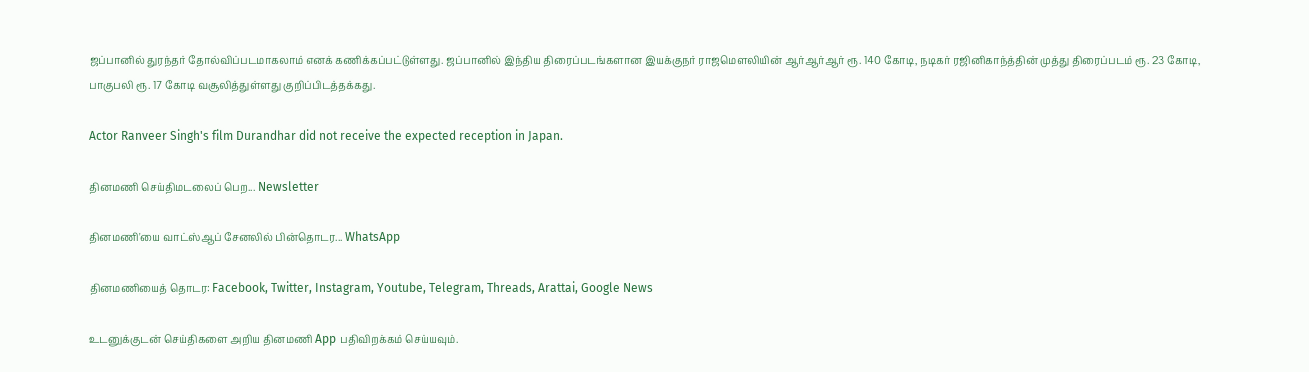ஜப்பானில் துரந்தர் தோல்விப்படமாகலாம் எனக் கணிக்கப்பட்டுள்ளது. ஜப்பானில் இந்திய திரைப்படங்களான இயக்குநர் ராஜமௌலியின் ஆர்ஆர்ஆர் ரூ. 140 கோடி, நடிகர் ரஜினிகாந்த்தின் முத்து திரைப்படம் ரூ. 23 கோடி, பாகுபலி ரூ. 17 கோடி வசூலித்துள்ளது குறிப்பிடத்தக்கது.

Actor Ranveer Singh's film Durandhar did not receive the expected reception in Japan.

தினமணி செய்திமடலைப் பெற... Newsletter

தினமணி'யை வாட்ஸ்ஆப் சேனலில் பின்தொடர... WhatsApp

தினமணியைத் தொடர: Facebook, Twitter, Instagram, Youtube, Telegram, Threads, Arattai, Google News

உடனுக்குடன் செய்திகளை அறிய தினமணி App பதிவிறக்கம் செய்யவும்.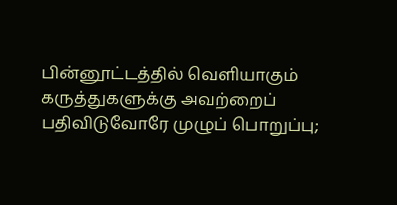பின்னூட்டத்தில் வெளியாகும் கருத்துகளுக்கு அவற்றைப் பதிவிடுவோரே முழுப் பொறுப்பு;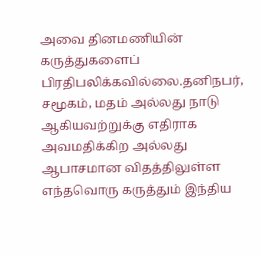அவை தினமணியின் கருத்துகளைப் பிரதிபலிக்கவில்லை.தனிநபர், சமூகம், மதம் அல்லது நாடு ஆகியவற்றுக்கு எதிராக அவமதிக்கிற அல்லது ஆபாசமான விதத்திலுள்ள எந்தவொரு கருத்தும் இந்திய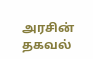அரசின் தகவல்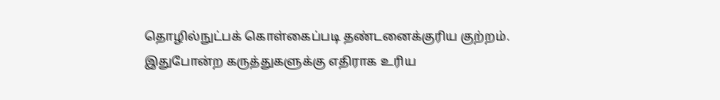தொழில்நுட்பக் கொள்கைப்படி தண்டனைக்குரிய குற்றம். இதுபோன்ற கருத்துகளுக்கு எதிராக உரிய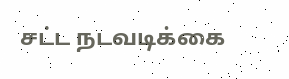சட்ட நடவடிக்கை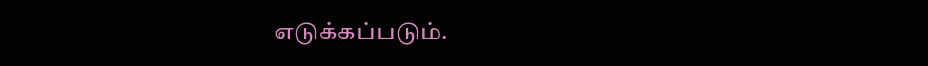எடுக்கப்படும்.